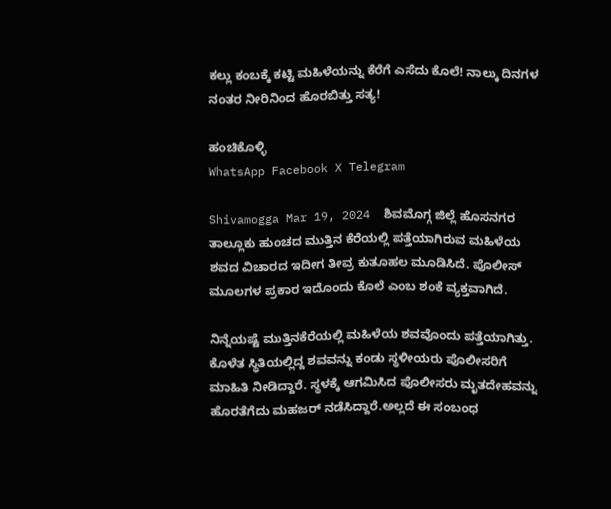ಕಲ್ಲು ಕಂಬಕ್ಕೆ ಕಟ್ಟಿ ಮಹಿಳೆಯನ್ನು ಕೆರೆಗೆ ಎಸೆದು ಕೊಲೆ! ನಾಲ್ಕು ದಿನಗಳ ನಂತರ ನೀರಿನಿಂದ ಹೊರಬಿತ್ತು ಸತ್ಯ!

ಹಂಚಿಕೊಳ್ಳಿ
WhatsApp Facebook X Telegram

Shivamogga Mar 19, 2024  ಶಿವಮೊಗ್ಗ ಜಿಲ್ಲೆ ಹೊಸನಗರ ತಾಲ್ಲೂಕು ಹುಂಚದ ಮುತ್ತಿನ ಕೆರೆಯಲ್ಲಿ ಪತ್ತೆಯಾಗಿರುವ ಮಹಿಳೆಯ ಶವದ ವಿಚಾರದ ಇದೀಗ ತೀವ್ರ ಕುತೂಹಲ ಮೂಡಿಸಿದೆ. ಪೊಲೀಸ್‌ ಮೂಲಗಳ ಪ್ರಕಾರ ಇದೊಂದು ಕೊಲೆ ಎಂಬ ಶಂಕೆ ವ್ಯಕ್ತವಾಗಿದೆ.

ನಿನ್ನೆಯಷ್ಟೆ ಮುತ್ತಿನಕೆರೆಯಲ್ಲಿ ಮಹಿಳೆಯ ಶವವೊಂದು ಪತ್ತೆಯಾಗಿತ್ತು. ಕೊಳೆತ ಸ್ಥಿತಿಯಲ್ಲಿದ್ದ ಶವವನ್ನು ಕಂಡು ಸ್ಥಳೀಯರು ಪೊಲೀಸರಿಗೆ ಮಾಹಿತಿ ನೀಡಿದ್ದಾರೆ. ಸ್ಥಳಕ್ಕೆ ಆಗಮಿಸಿದ ಪೊಲೀಸರು ಮೃತದೇಹವನ್ನು ಹೊರತೆಗೆದು ಮಹಜರ್‌ ನಡೆಸಿದ್ದಾರೆ.ಅಲ್ಲದೆ ಈ ಸಂಬಂಧ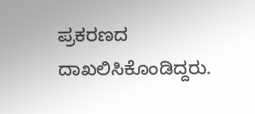ಪ್ರಕರಣದ ದಾಖಲಿಸಿಕೊಂಡಿದ್ದರು.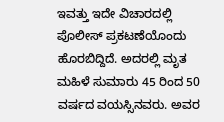ಇವತ್ತು ಇದೇ ವಿಚಾರದಲ್ಲಿ ಪೊಲೀಸ್‌ ಪ್ರಕಟಣೆಯೊಂದು ಹೊರಬಿದ್ದಿದೆ. ಅದರಲ್ಲಿ ಮೃತ ಮಹಿಳೆ ಸುಮಾರು 45 ರಿಂದ 50 ವರ್ಷದ ವಯಸ್ಸಿನವರು. ಅವರ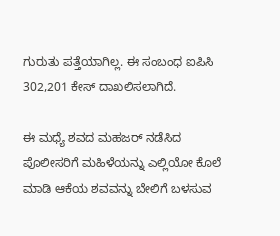ಗುರುತು ಪತ್ತೆಯಾಗಿಲ್ಲ. ಈ ಸಂಬಂಧ ಐಪಿಸಿ  302,201 ಕೇಸ್‌ ದಾಖಲಿಸಲಾಗಿದೆ.

ಈ ಮಧ್ಯೆ ಶವದ ಮಹಜರ್‌ ನಡೆಸಿದ ಪೊಲೀಸರಿಗೆ ಮಹಿಳೆಯನ್ನು ಎಲ್ಲಿಯೋ ಕೊಲೆ ಮಾಡಿ ಆಕೆಯ ಶವವನ್ನು ಬೇಲಿಗೆ ಬಳಸುವ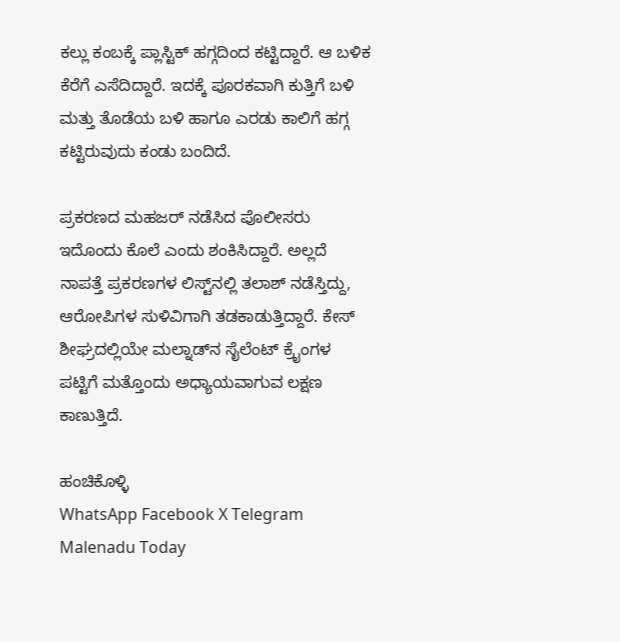ಕಲ್ಲು ಕಂಬಕ್ಕೆ ಪ್ಲಾಸ್ಟಿಕ್‌ ಹಗ್ಗದಿಂದ ಕಟ್ಟಿದ್ದಾರೆ. ಆ ಬಳಿಕ ಕೆರೆಗೆ ಎಸೆದಿದ್ದಾರೆ. ಇದಕ್ಕೆ ಪೂರಕವಾಗಿ ಕುತ್ತಿಗೆ ಬಳಿ ಮತ್ತು ತೊಡೆಯ ಬಳಿ ಹಾಗೂ ಎರಡು ಕಾಲಿಗೆ ಹಗ್ಗ ಕಟ್ಟಿರುವುದು ಕಂಡು ಬಂದಿದೆ.

ಪ್ರಕರಣದ ಮಹಜರ್‌ ನಡೆಸಿದ ಪೊಲೀಸರು ಇದೊಂದು ಕೊಲೆ ಎಂದು ಶಂಕಿಸಿದ್ದಾರೆ. ಅಲ್ಲದೆ ನಾಪತ್ತೆ ಪ್ರಕರಣಗಳ ಲಿಸ್ಟ್‌ನಲ್ಲಿ ತಲಾಶ್‌ ನಡೆಸ್ತಿದ್ದು, ಆರೋಪಿಗಳ ಸುಳಿವಿಗಾಗಿ ತಡಕಾಡುತ್ತಿದ್ದಾರೆ. ಕೇಸ್‌ ಶೀ‍ಘ್ರದಲ್ಲಿಯೇ ಮಲ್ನಾಡ್‌ನ ಸೈಲೆಂಟ್‌ ಕ್ರೈಂಗಳ ಪಟ್ಟಿಗೆ ಮತ್ತೊಂದು ಅಧ್ಯಾಯವಾಗುವ ಲಕ್ಷಣ ಕಾಣುತ್ತಿದೆ.

ಹಂಚಿಕೊಳ್ಳಿ
WhatsApp Facebook X Telegram
Malenadu Today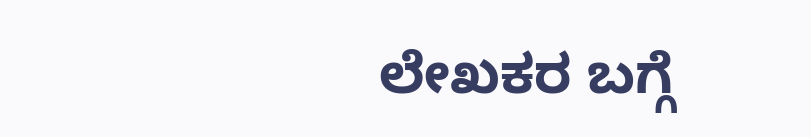ಲೇಖಕರ ಬಗ್ಗೆ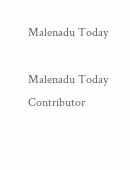Malenadu Today

Malenadu Today Contributor